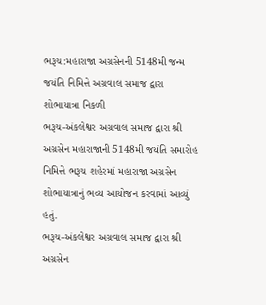ભરૂચ:મહારાજા અગ્રસેનની 5148મી જન્મ જયંતિ નિમિત્તે અગ્રવાલ સમાજ દ્વારા શોભાયાત્રા નિકળી
ભરૂચ-અંકલેશ્વર અગ્રવાલ સમાજ દ્વારા શ્રી અગ્રસેન મહારાજાની 5148મી જયંતિ સમારોહ નિમિત્તે ભરૂચ શહેરમાં મહારાજા અગ્રસેન શોભાયાત્રાનું ભવ્ય આયોજન કરવામાં આવ્યું હતું.
ભરૂચ-અંકલેશ્વર અગ્રવાલ સમાજ દ્વારા શ્રી અગ્રસેન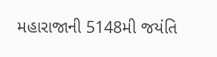મહારાજાની 5148મી જયંતિ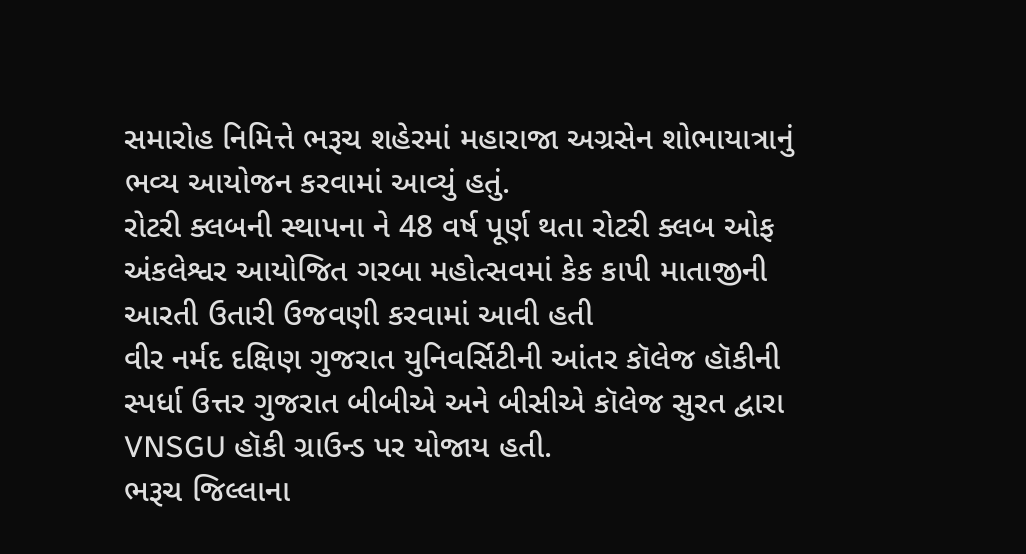સમારોહ નિમિત્તે ભરૂચ શહેરમાં મહારાજા અગ્રસેન શોભાયાત્રાનું ભવ્ય આયોજન કરવામાં આવ્યું હતું.
રોટરી ક્લબની સ્થાપના ને 48 વર્ષ પૂર્ણ થતા રોટરી ક્લબ ઓફ અંકલેશ્વર આયોજિત ગરબા મહોત્સવમાં કેક કાપી માતાજીની આરતી ઉતારી ઉજવણી કરવામાં આવી હતી
વીર નર્મદ દક્ષિણ ગુજરાત યુનિવર્સિટીની આંતર કૉલેજ હૉકીની સ્પર્ધા ઉત્તર ગુજરાત બીબીએ અને બીસીએ કૉલેજ સુરત દ્વારા VNSGU હૉકી ગ્રાઉન્ડ પર યોજાય હતી.
ભરૂચ જિલ્લાના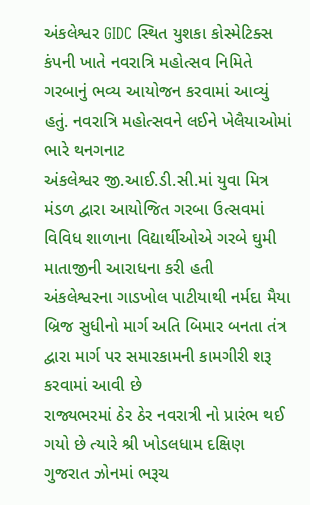અંકલેશ્વર GIDC સ્થિત યુશકા કોસ્મેટિક્સ કંપની ખાતે નવરાત્રિ મહોત્સવ નિમિતે ગરબાનું ભવ્ય આયોજન કરવામાં આવ્યું હતું. નવરાત્રિ મહોત્સવને લઈને ખેલૈયાઓમાં ભારે થનગનાટ
અંકલેશ્વર જી.આઈ.ડી.સી.માં યુવા મિત્ર મંડળ દ્વારા આયોજિત ગરબા ઉત્સવમાં વિવિધ શાળાના વિદ્યાર્થીઓએ ગરબે ઘુમી માતાજીની આરાધના કરી હતી
અંકલેશ્વરના ગાડખોલ પાટીયાથી નર્મદા મૈયા બ્રિજ સુધીનો માર્ગ અતિ બિમાર બનતા તંત્ર દ્વારા માર્ગ પર સમારકામની કામગીરી શરૂ કરવામાં આવી છે
રાજ્યભરમાં ઠેર ઠેર નવરાત્રી નો પ્રારંભ થઈ ગયો છે ત્યારે શ્રી ખોડલધામ દક્ષિણ ગુજરાત ઝોનમાં ભરૂચ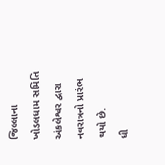જિલ્લાના ખોડલધામ સમિતિ અંકલેશ્વર દ્વારા નવરાત્રનો પ્રારંભ થયો છે.
ધી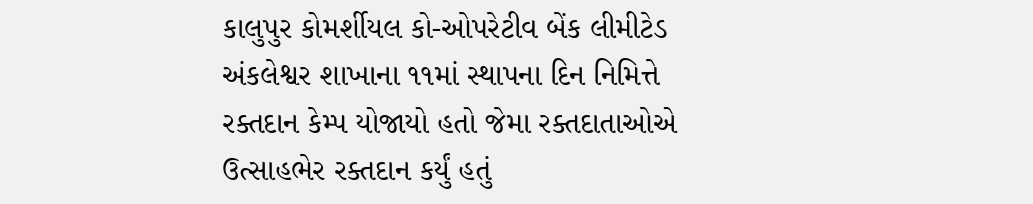કાલુપુર કોમર્શીયલ કો-ઓપરેટીવ બેંક લીમીટેડ અંકલેશ્વર શાખાના ૧૧માં સ્થાપના દિન નિમિત્તે રક્તદાન કેમ્પ યોજાયો હતો જેમા રક્તદાતાઓએ ઉત્સાહભેર રક્તદાન કર્યું હતું